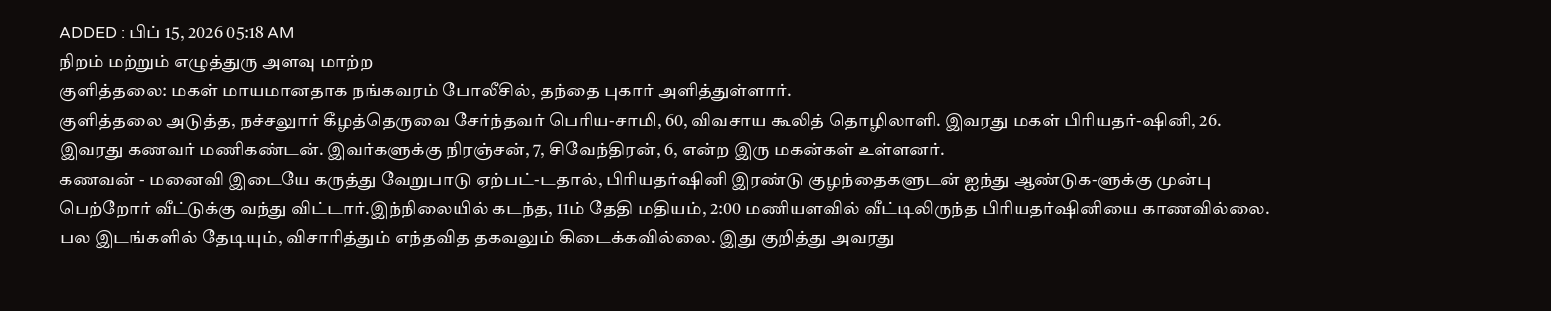ADDED : பிப் 15, 2026 05:18 AM
நிறம் மற்றும் எழுத்துரு அளவு மாற்ற
குளித்தலை: மகள் மாயமானதாக நங்கவரம் போலீசில், தந்தை புகார் அளித்துள்ளார்.
குளித்தலை அடுத்த, நச்சலுார் கீழத்தெருவை சேர்ந்தவர் பெரிய-சாமி, 60, விவசாய கூலித் தொழிலாளி. இவரது மகள் பிரியதர்-ஷினி, 26. இவரது கணவர் மணிகண்டன். இவர்களுக்கு நிரஞ்சன், 7, சிவேந்திரன், 6, என்ற இரு மகன்கள் உள்ளனர்.
கணவன் - மனைவி இடையே கருத்து வேறுபாடு ஏற்பட்-டதால், பிரியதர்ஷினி இரண்டு குழந்தைகளுடன் ஐந்து ஆண்டுக-ளுக்கு முன்பு பெற்றோர் வீட்டுக்கு வந்து விட்டார்.இந்நிலையில் கடந்த, 11ம் தேதி மதியம், 2:00 மணியளவில் வீட்டிலிருந்த பிரியதர்ஷினியை காணவில்லை. பல இடங்களில் தேடியும், விசாரித்தும் எந்தவித தகவலும் கிடைக்கவில்லை. இது குறித்து அவரது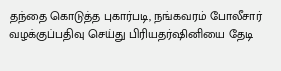தந்தை கொடுத்த புகார்படி, நங்கவரம் போலீசார் வழக்குப்பதிவு செய்து பிரியதர்ஷினியை தேடி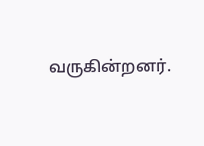வருகின்றனர்.